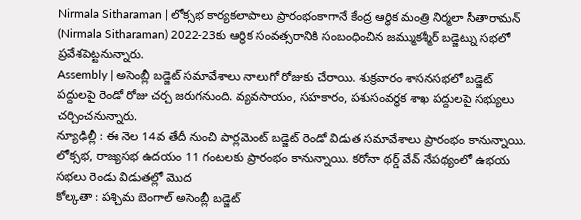Nirmala Sitharaman | లోక్సభ కార్యకలాపాలు ప్రారంభంకాగానే కేంద్ర ఆర్థిక మంత్రి నిర్మలా సీతారామన్ (Nirmala Sitharaman) 2022-23కు ఆర్థిక సంవత్సరానికి సంబంధించిన జమ్ముకశ్మీర్ బడ్జెట్ను సభలో ప్రవేశపెట్టనున్నారు.
Assembly | అసెంబ్లీ బడ్జెట్ సమావేశాలు నాలుగో రోజుకు చేరాయి. శుక్రవారం శాసనసభలో బడ్జెట్ పద్దులపై రెండో రోజు చర్చ జరుగనుంది. వ్యవసాయం, సహకారం, పశుసంవర్ధక శాఖ పద్దులపై సభ్యులు చర్చించనున్నారు.
న్యూఢిల్లీ : ఈ నెల 14వ తేదీ నుంచి పార్లమెంట్ బడ్జెట్ రెండో విడుత సమావేశాలు ప్రారంభం కానున్నాయి. లోక్సభ, రాజ్యసభ ఉదయం 11 గంటలకు ప్రారంభం కానున్నాయి. కరోనా థర్డ్ వేవ్ నేపథ్యంలో ఉభయ సభలు రెండు విడుతల్లో మొద
కోల్కతా : పశ్చిమ బెంగాల్ అసెంబ్లీ బడ్జెట్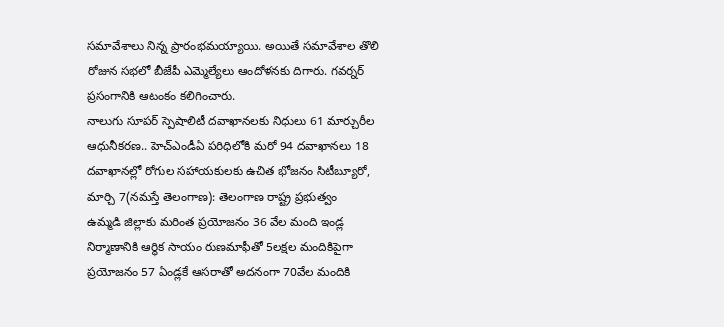సమావేశాలు నిన్న ప్రారంభమయ్యాయి. అయితే సమావేశాల తొలి రోజున సభలో బీజేపీ ఎమ్మెల్యేలు ఆందోళనకు దిగారు. గవర్నర్ ప్రసంగానికి ఆటంకం కలిగించారు.
నాలుగు సూపర్ స్పెషాలిటీ దవాఖానలకు నిధులు 61 మార్చురీల ఆధునీకరణ.. హెచ్ఎండీఏ పరిధిలోకి మరో 94 దవాఖానలు 18 దవాఖానల్లో రోగుల సహాయకులకు ఉచిత భోజనం సిటీబ్యూరో, మార్చి 7(నమస్తే తెలంగాణ): తెలంగాణ రాష్ట్ర ప్రభుత్వం
ఉమ్మడి జిల్లాకు మరింత ప్రయోజనం 36 వేల మంది ఇండ్ల నిర్మాణానికి ఆర్థిక సాయం రుణమాఫీతో 5లక్షల మందికిపైగా ప్రయోజనం 57 ఏండ్లకే ఆసరాతో అదనంగా 70వేల మందికి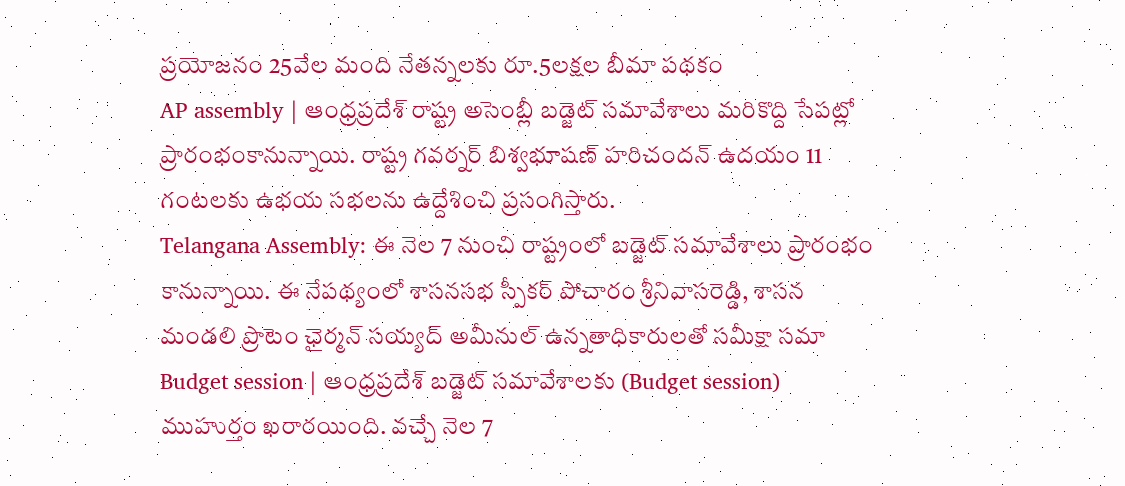ప్రయోజనం 25వేల మంది నేతన్నలకు రూ.5లక్షల బీమా పథకం
AP assembly | ఆంధ్రప్రదేశ్ రాష్ట్ర అసెంబ్లీ బడ్జెట్ సమావేశాలు మరికొద్ది సేపట్లో ప్రారంభంకానున్నాయి. రాష్ట్ర గవర్నర్ బిశ్వభూషణ్ హరిచందన్ ఉదయం 11 గంటలకు ఉభయ సభలను ఉద్దేశించి ప్రసంగిస్తారు.
Telangana Assembly: ఈ నెల 7 నుంచి రాష్ట్రంలో బడ్జెట్ సమావేశాలు ప్రారంభం కానున్నాయి. ఈ నేపథ్యంలో శాసనసభ స్పీకర్ పోచారం శ్రీనివాసరెడ్డి, శాసన మండలి ప్రొటెం ఛైర్మన్ సయ్యద్ అమీనుల్ ఉన్నతాధికారులతో సమీక్షా సమా
Budget session | ఆంధ్రప్రదేశ్ బడ్జెట్ సమావేశాలకు (Budget session) ముహుర్తం ఖరారయింది. వచ్చే నెల 7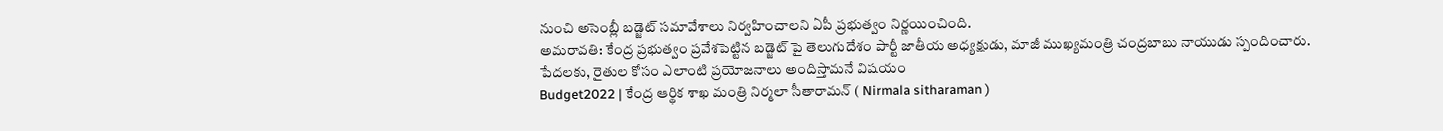నుంచి అసెంబ్లీ బడ్జెట్ సమావేశాలు నిర్వహించాలని ఏపీ ప్రభుత్వం నిర్ణయించింది.
అమరావతి: కేంద్ర ప్రభుత్వం ప్రవేశపెట్టిన బడ్జెట్ పై తెలుగుదేశం పార్టీ జాతీయ అధ్యక్షుడు, మాజీ ముఖ్యమంత్రి చంద్రబాబు నాయుడు స్పందించారు. పేదలకు, రైతుల కోసం ఎలాంటి ప్రయోజనాలు అందిస్తామనే విషయం
Budget2022 | కేంద్ర ఆర్థిక శాఖ మంత్రి నిర్మలా సీతారామన్ ( Nirmala sitharaman )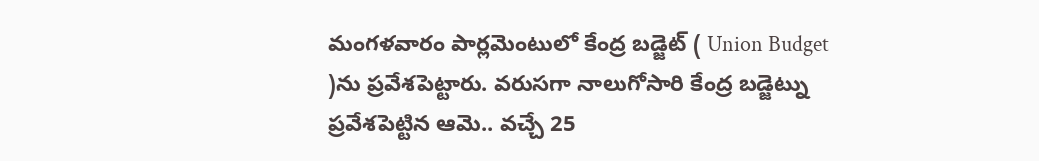మంగళవారం పార్లమెంటులో కేంద్ర బడ్జెట్ ( Union Budget )ను ప్రవేశపెట్టారు. వరుసగా నాలుగోసారి కేంద్ర బడ్జెట్ను ప్రవేశపెట్టిన ఆమె.. వచ్చే 25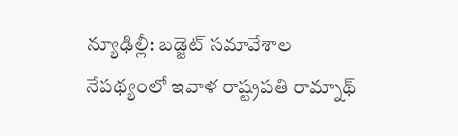న్యూఢిల్లీ: బడ్జెట్ సమావేశాల నేపథ్యంలో ఇవాళ రాష్ట్రపతి రామ్నాథ్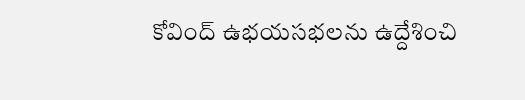కోవింద్ ఉభయసభలను ఉద్దేశించి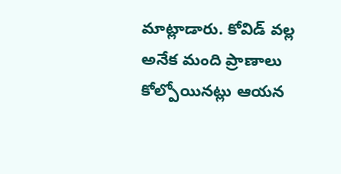మాట్లాడారు. కోవిడ్ వల్ల అనేక మంది ప్రాణాలు కోల్పోయినట్లు ఆయన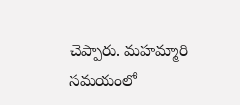చెప్పారు. మహమ్మారి సమయంలో